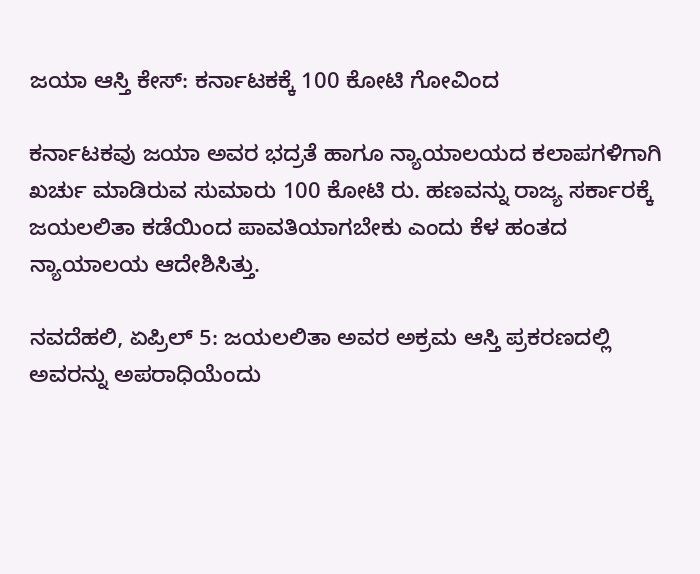ಜಯಾ ಆಸ್ತಿ ಕೇಸ್: ಕರ್ನಾಟಕಕ್ಕೆ 100 ಕೋಟಿ ಗೋವಿಂದ

ಕರ್ನಾಟಕವು ಜಯಾ ಅವರ ಭದ್ರತೆ ಹಾಗೂ ನ್ಯಾಯಾಲಯದ ಕಲಾಪಗಳಿಗಾಗಿ ಖರ್ಚು ಮಾಡಿರುವ ಸುಮಾರು 100 ಕೋಟಿ ರು. ಹಣವನ್ನು ರಾಜ್ಯ ಸರ್ಕಾರಕ್ಕೆ ಜಯಲಲಿತಾ ಕಡೆಯಿಂದ ಪಾವತಿಯಾಗಬೇಕು ಎಂದು ಕೆಳ ಹಂತದ ನ್ಯಾಯಾಲಯ ಆದೇಶಿಸಿತ್ತು.

ನವದೆಹಲಿ, ಏಪ್ರಿಲ್ 5: ಜಯಲಲಿತಾ ಅವರ ಅಕ್ರಮ ಆಸ್ತಿ ಪ್ರಕರಣದಲ್ಲಿ ಅವರನ್ನು ಅಪರಾಧಿಯೆಂದು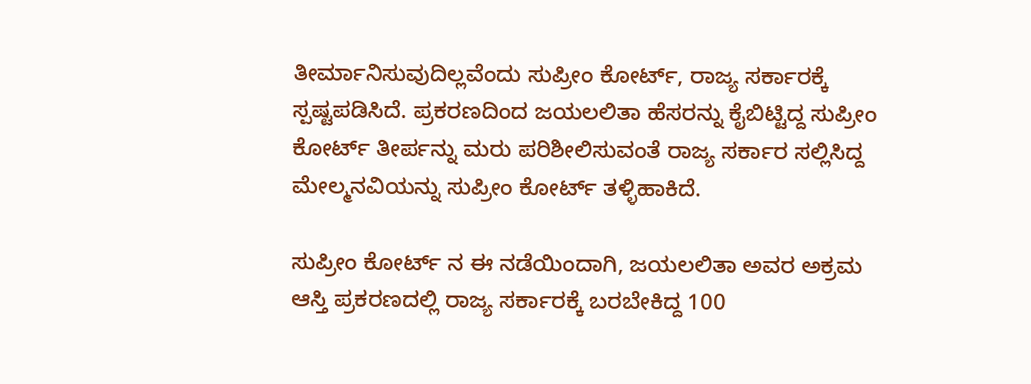ತೀರ್ಮಾನಿಸುವುದಿಲ್ಲವೆಂದು ಸುಪ್ರೀಂ ಕೋರ್ಟ್, ರಾಜ್ಯ ಸರ್ಕಾರಕ್ಕೆ ಸ್ಪಷ್ಟಪಡಿಸಿದೆ. ಪ್ರಕರಣದಿಂದ ಜಯಲಲಿತಾ ಹೆಸರನ್ನು ಕೈಬಿಟ್ಟಿದ್ದ ಸುಪ್ರೀಂ ಕೋರ್ಟ್ ತೀರ್ಪನ್ನು ಮರು ಪರಿಶೀಲಿಸುವಂತೆ ರಾಜ್ಯ ಸರ್ಕಾರ ಸಲ್ಲಿಸಿದ್ದ ಮೇಲ್ಮನವಿಯನ್ನು ಸುಪ್ರೀಂ ಕೋರ್ಟ್ ತಳ್ಳಿಹಾಕಿದೆ.

ಸುಪ್ರೀಂ ಕೋರ್ಟ್ ನ ಈ ನಡೆಯಿಂದಾಗಿ, ಜಯಲಲಿತಾ ಅವರ ಅಕ್ರಮ ಆಸ್ತಿ ಪ್ರಕರಣದಲ್ಲಿ ರಾಜ್ಯ ಸರ್ಕಾರಕ್ಕೆ ಬರಬೇಕಿದ್ದ 100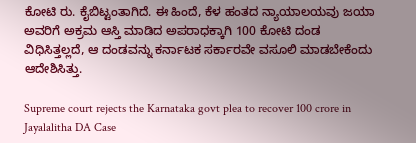ಕೋಟಿ ರು. ಕೈಬಿಟ್ಟಂತಾಗಿದೆ. ಈ ಹಿಂದೆ, ಕೆಳ ಹಂತದ ನ್ಯಾಯಾಲಯವು ಜಯಾ ಅವರಿಗೆ ಅಕ್ರಮ ಆಸ್ತಿ ಮಾಡಿದ ಅಪರಾಧಕ್ಕಾಗಿ 100 ಕೋಟಿ ದಂಡ ವಿಧಿಸಿತ್ತಲ್ಲದೆ, ಆ ದಂಡವನ್ನು ಕರ್ನಾಟಕ ಸರ್ಕಾರವೇ ವಸೂಲಿ ಮಾಡಬೇಕೆಂದು ಆದೇಶಿಸಿತ್ತು.

Supreme court rejects the Karnataka govt plea to recover 100 crore in Jayalalitha DA Case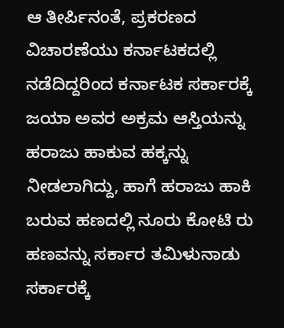ಆ ತೀರ್ಪಿನಂತೆ, ಪ್ರಕರಣದ ವಿಚಾರಣೆಯು ಕರ್ನಾಟಕದಲ್ಲಿ ನಡೆದಿದ್ದರಿಂದ ಕರ್ನಾಟಕ ಸರ್ಕಾರಕ್ಕೆ ಜಯಾ ಅವರ ಅಕ್ರಮ ಆಸ್ತಿಯನ್ನು ಹರಾಜು ಹಾಕುವ ಹಕ್ಕನ್ನು ನೀಡಲಾಗಿದ್ದು, ಹಾಗೆ ಹರಾಜು ಹಾಕಿ ಬರುವ ಹಣದಲ್ಲಿ ನೂರು ಕೋಟಿ ರು ಹಣವನ್ನು ಸರ್ಕಾರ ತಮಿಳುನಾಡು ಸರ್ಕಾರಕ್ಕೆ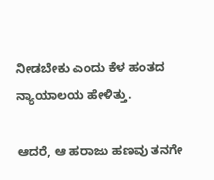ನೀಡಬೇಕು ಎಂದು ಕೆಳ ಹಂತದ ನ್ಯಾಯಾಲಯ ಹೇಳಿತ್ತು.

ಆದರೆ, ಆ ಹರಾಜು ಹಣವು ತನಗೇ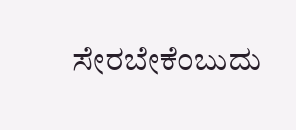ಸೇರಬೇಕೆಂಬುದು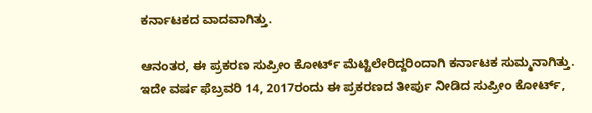ಕರ್ನಾಟಕದ ವಾದವಾಗಿತ್ತು.

ಆನಂತರ, ಈ ಪ್ರಕರಣ ಸುಪ್ರೀಂ ಕೋರ್ಟ್ ಮೆಟ್ಟಿಲೇರಿದ್ದರಿಂದಾಗಿ ಕರ್ನಾಟಕ ಸುಮ್ಮನಾಗಿತ್ತು. ಇದೇ ವರ್ಷ ಫೆಬ್ರವರಿ 14, 2017ರಂದು ಈ ಪ್ರಕರಣದ ತೀರ್ಪು ನೀಡಿದ ಸುಪ್ರೀಂ ಕೋರ್ಟ್,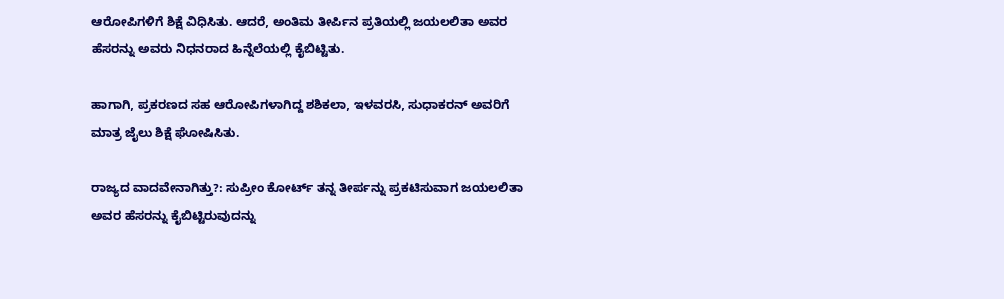ಆರೋಪಿಗಳಿಗೆ ಶಿಕ್ಷೆ ವಿಧಿಸಿತು. ಆದರೆ, ಅಂತಿಮ ತೀರ್ಪಿನ ಪ್ರತಿಯಲ್ಲಿ ಜಯಲಲಿತಾ ಅವರ ಹೆಸರನ್ನು ಅವರು ನಿಧನರಾದ ಹಿನ್ನೆಲೆಯಲ್ಲಿ ಕೈಬಿಟ್ಟಿತು.

ಹಾಗಾಗಿ, ಪ್ರಕರಣದ ಸಹ ಆರೋಪಿಗಳಾಗಿದ್ದ ಶಶಿಕಲಾ, ಇಳವರಸಿ, ಸುಧಾಕರನ್ ಅವರಿಗೆ ಮಾತ್ರ ಜೈಲು ಶಿಕ್ಷೆ ಘೋಷಿಸಿತು.

ರಾಜ್ಯದ ವಾದವೇನಾಗಿತ್ತು?: ಸುಪ್ರೀಂ ಕೋರ್ಟ್ ತನ್ನ ತೀರ್ಪನ್ನು ಪ್ರಕಟಿಸುವಾಗ ಜಯಲಲಿತಾ ಅವರ ಹೆಸರನ್ನು ಕೈಬಿಟ್ಟಿರುವುದನ್ನು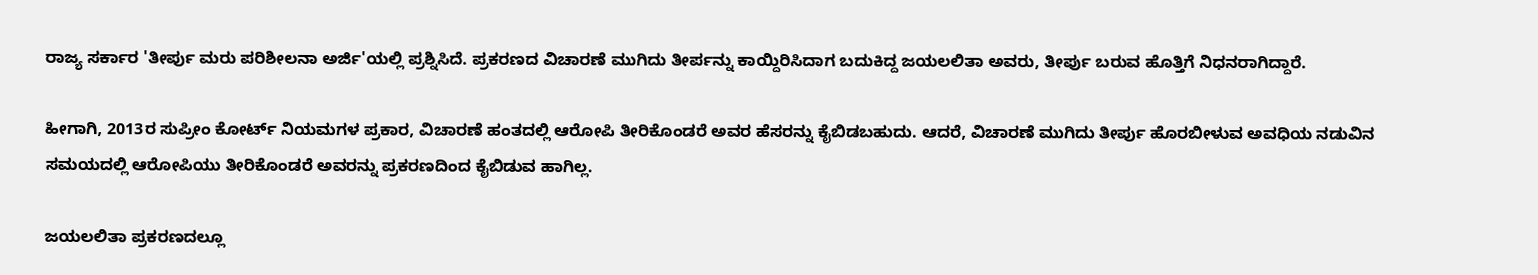ರಾಜ್ಯ ಸರ್ಕಾರ 'ತೀರ್ಪು ಮರು ಪರಿಶೀಲನಾ ಅರ್ಜಿ'ಯಲ್ಲಿ ಪ್ರಶ್ನಿಸಿದೆ. ಪ್ರಕರಣದ ವಿಚಾರಣೆ ಮುಗಿದು ತೀರ್ಪನ್ನು ಕಾಯ್ದಿರಿಸಿದಾಗ ಬದುಕಿದ್ದ ಜಯಲಲಿತಾ ಅವರು, ತೀರ್ಪು ಬರುವ ಹೊತ್ತಿಗೆ ನಿಧನರಾಗಿದ್ದಾರೆ.

ಹೀಗಾಗಿ, 2013ರ ಸುಪ್ರೀಂ ಕೋರ್ಟ್ ನಿಯಮಗಳ ಪ್ರಕಾರ, ವಿಚಾರಣೆ ಹಂತದಲ್ಲಿ ಆರೋಪಿ ತೀರಿಕೊಂಡರೆ ಅವರ ಹೆಸರನ್ನು ಕೈಬಿಡಬಹುದು. ಆದರೆ, ವಿಚಾರಣೆ ಮುಗಿದು ತೀರ್ಪು ಹೊರಬೀಳುವ ಅವಧಿಯ ನಡುವಿನ ಸಮಯದಲ್ಲಿ ಆರೋಪಿಯು ತೀರಿಕೊಂಡರೆ ಅವರನ್ನು ಪ್ರಕರಣದಿಂದ ಕೈಬಿಡುವ ಹಾಗಿಲ್ಲ.

ಜಯಲಲಿತಾ ಪ್ರಕರಣದಲ್ಲೂ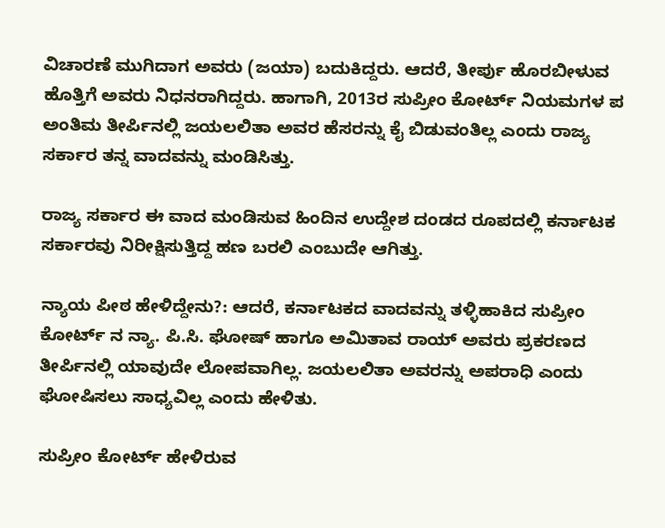ವಿಚಾರಣೆ ಮುಗಿದಾಗ ಅವರು (ಜಯಾ) ಬದುಕಿದ್ದರು. ಆದರೆ, ತೀರ್ಪು ಹೊರಬೀಳುವ ಹೊತ್ತಿಗೆ ಅವರು ನಿಧನರಾಗಿದ್ದರು. ಹಾಗಾಗಿ, 2013ರ ಸುಪ್ರೀಂ ಕೋರ್ಟ್ ನಿಯಮಗಳ ಪ ಅಂತಿಮ ತೀರ್ಪಿನಲ್ಲಿ ಜಯಲಲಿತಾ ಅವರ ಹೆಸರನ್ನು ಕೈ ಬಿಡುವಂತಿಲ್ಲ ಎಂದು ರಾಜ್ಯ ಸರ್ಕಾರ ತನ್ನ ವಾದವನ್ನು ಮಂಡಿಸಿತ್ತು.

ರಾಜ್ಯ ಸರ್ಕಾರ ಈ ವಾದ ಮಂಡಿಸುವ ಹಿಂದಿನ ಉದ್ದೇಶ ದಂಡದ ರೂಪದಲ್ಲಿ ಕರ್ನಾಟಕ ಸರ್ಕಾರವು ನಿರೀಕ್ಷಿಸುತ್ತಿದ್ದ ಹಣ ಬರಲಿ ಎಂಬುದೇ ಆಗಿತ್ತು.

ನ್ಯಾಯ ಪೀಠ ಹೇಳಿದ್ದೇನು?: ಆದರೆ, ಕರ್ನಾಟಕದ ವಾದವನ್ನು ತಳ್ಳಿಹಾಕಿದ ಸುಪ್ರೀಂ ಕೋರ್ಟ್ ನ ನ್ಯಾ. ಪಿ.ಸಿ. ಘೋಷ್ ಹಾಗೂ ಅಮಿತಾವ ರಾಯ್ ಅವರು ಪ್ರಕರಣದ ತೀರ್ಪಿನಲ್ಲಿ ಯಾವುದೇ ಲೋಪವಾಗಿಲ್ಲ. ಜಯಲಲಿತಾ ಅವರನ್ನು ಅಪರಾಧಿ ಎಂದು ಘೋಷಿಸಲು ಸಾಧ್ಯವಿಲ್ಲ ಎಂದು ಹೇಳಿತು.

ಸುಪ್ರೀಂ ಕೋರ್ಟ್ ಹೇಳಿರುವ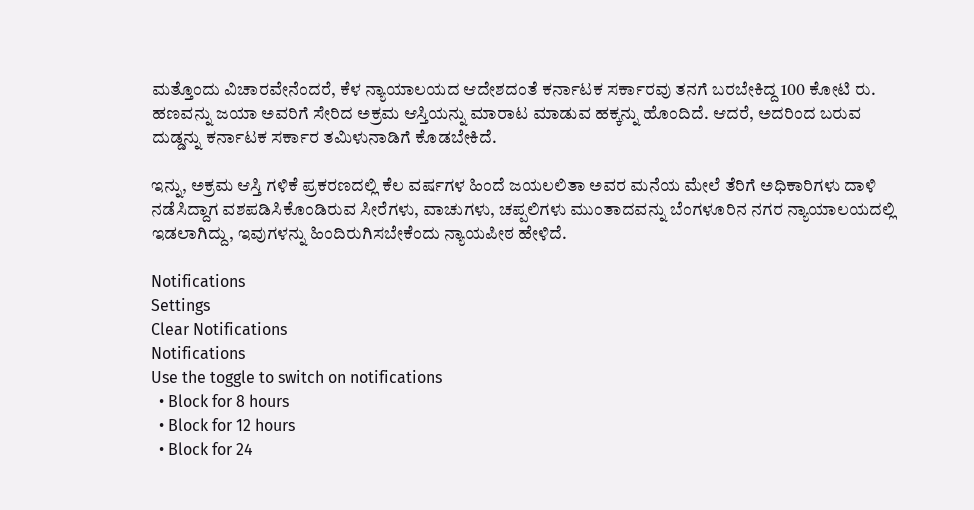ಮತ್ತೊಂದು ವಿಚಾರವೇನೆಂದರೆ, ಕೆಳ ನ್ಯಾಯಾಲಯದ ಆದೇಶದಂತೆ ಕರ್ನಾಟಕ ಸರ್ಕಾರವು ತನಗೆ ಬರಬೇಕಿದ್ದ 100 ಕೋಟಿ ರು. ಹಣವನ್ನು ಜಯಾ ಅವರಿಗೆ ಸೇರಿದ ಅಕ್ರಮ ಆಸ್ತಿಯನ್ನು ಮಾರಾಟ ಮಾಡುವ ಹಕ್ಕನ್ನು ಹೊಂದಿದೆ. ಆದರೆ, ಅದರಿಂದ ಬರುವ ದುಡ್ಡನ್ನು ಕರ್ನಾಟಕ ಸರ್ಕಾರ ತಮಿಳುನಾಡಿಗೆ ಕೊಡಬೇಕಿದೆ.

ಇನ್ನು, ಅಕ್ರಮ ಆಸ್ತಿ ಗಳಿಕೆ ಪ್ರಕರಣದಲ್ಲಿ ಕೆಲ ವರ್ಷಗಳ ಹಿಂದೆ ಜಯಲಲಿತಾ ಅವರ ಮನೆಯ ಮೇಲೆ ತೆರಿಗೆ ಅಧಿಕಾರಿಗಳು ದಾಳಿ ನಡೆಸಿದ್ದಾಗ ವಶಪಡಿಸಿಕೊಂಡಿರುವ ಸೀರೆಗಳು, ವಾಚುಗಳು, ಚಪ್ಪಲಿಗಳು ಮುಂತಾದವನ್ನು ಬೆಂಗಳೂರಿನ ನಗರ ನ್ಯಾಯಾಲಯದಲ್ಲಿ ಇಡಲಾಗಿದ್ದು, ಇವುಗಳನ್ನು ಹಿಂದಿರುಗಿಸಬೇಕೆಂದು ನ್ಯಾಯಪೀಠ ಹೇಳಿದೆ.

Notifications
Settings
Clear Notifications
Notifications
Use the toggle to switch on notifications
  • Block for 8 hours
  • Block for 12 hours
  • Block for 24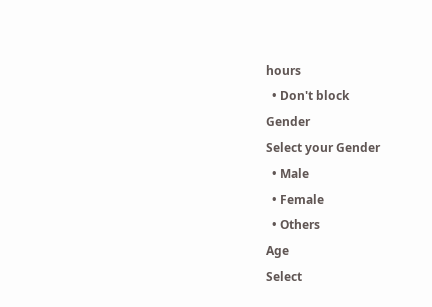hours
  • Don't block
Gender
Select your Gender
  • Male
  • Female
  • Others
Age
Select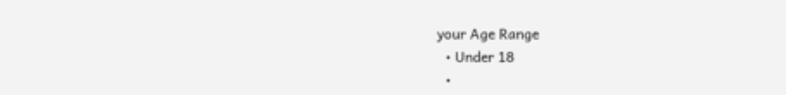your Age Range
  • Under 18
  •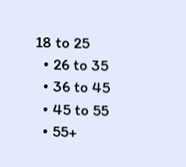18 to 25
  • 26 to 35
  • 36 to 45
  • 45 to 55
  • 55+